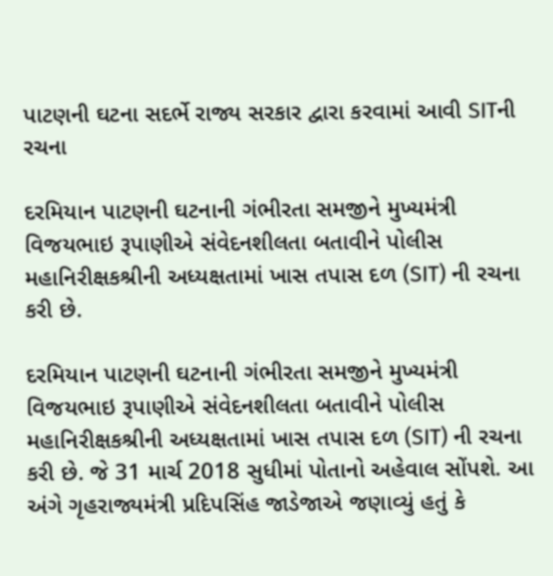પાટણની ઘટના સદર્ભે રાજ્ય સરકાર દ્વારા કરવામાં આવી SITની રચના

દરમિયાન પાટણની ઘટનાની ગંભીરતા સમજીને મુખ્યમંત્રી વિજયભાઇ રૂપાણીએ સંવેદનશીલતા બતાવીને પોલીસ મહાનિરીક્ષકશ્રીની અધ્યક્ષતામાં ખાસ તપાસ દળ (SIT) ની રચના કરી છે.

દરમિયાન પાટણની ઘટનાની ગંભીરતા સમજીને મુખ્યમંત્રી વિજયભાઇ રૂપાણીએ સંવેદનશીલતા બતાવીને પોલીસ મહાનિરીક્ષકશ્રીની અધ્યક્ષતામાં ખાસ તપાસ દળ (SIT) ની રચના કરી છે. જે 31 માર્ચ 2018 સુધીમાં પોતાનો અહેવાલ સોંપશે. આ અંગે ગૃહરાજ્યમંત્રી પ્રદિપસિંહ જાડેજાએ જણાવ્યું હતું કે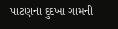પાટણના દુદખા ગામની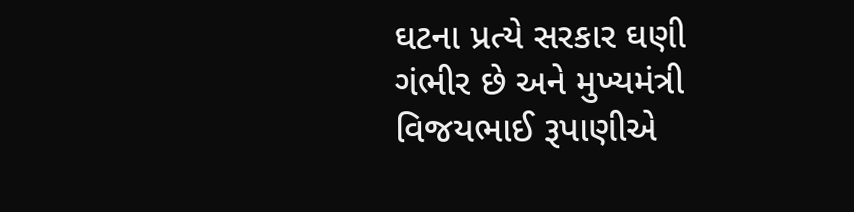ઘટના પ્રત્યે સરકાર ઘણી ગંભીર છે અને મુખ્યમંત્રી વિજયભાઈ રૂપાણીએ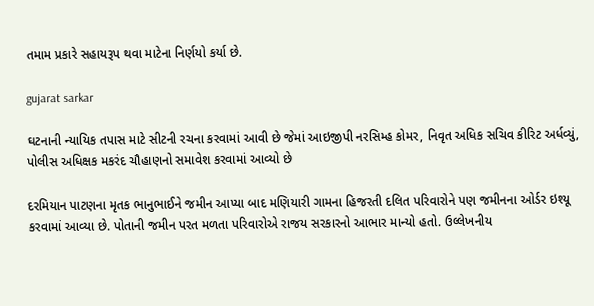તમામ પ્રકારે સહાયરૂપ થવા માટેના નિર્ણયો કર્યા છે.

gujarat sarkar

ઘટનાની ન્યાયિક તપાસ માટે સીટની રચના કરવામાં આવી છે જેમાં આઇજીપી નરસિમ્હ કોમર, નિવૃત અધિક સચિવ કીરિટ અર્ધવ્યું, પોલીસ અધિક્ષક મકરંદ ચૌહાણનો સમાવેશ કરવામાં આવ્યો છે

દરમિયાન પાટણના મૃતક ભાનુભાઈને જમીન આપ્યા બાદ મણિયારી ગામના હિજરતી દલિત પરિવારોને પણ જમીનના ઓર્ડર ઇશ્યૂ કરવામાં આવ્યા છે. પોતાની જમીન પરત મળતા પરિવારોએ રાજય સરકારનો આભાર માન્યો હતો. ઉલ્લેખનીય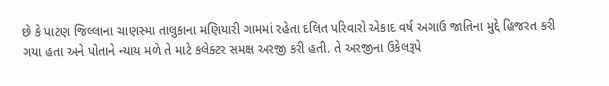છે કે પાટણ જિલ્લાના ચાણસ્મા તાલુકાના મણિયારી ગામમાં રહેતા દલિત પરિવારો એકાદ વર્ષ અગાઉ જાતિના મુદ્દે હિજરત કરી ગયા હતા અને પોતાને ન્યાય મળે તે માટે કલેક્ટર સમક્ષ અરજી કરી હતી. તે અરજીના ઉકેલરૂપે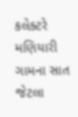કલેક્ટરે મણિયારી ગામના સાત જેટલા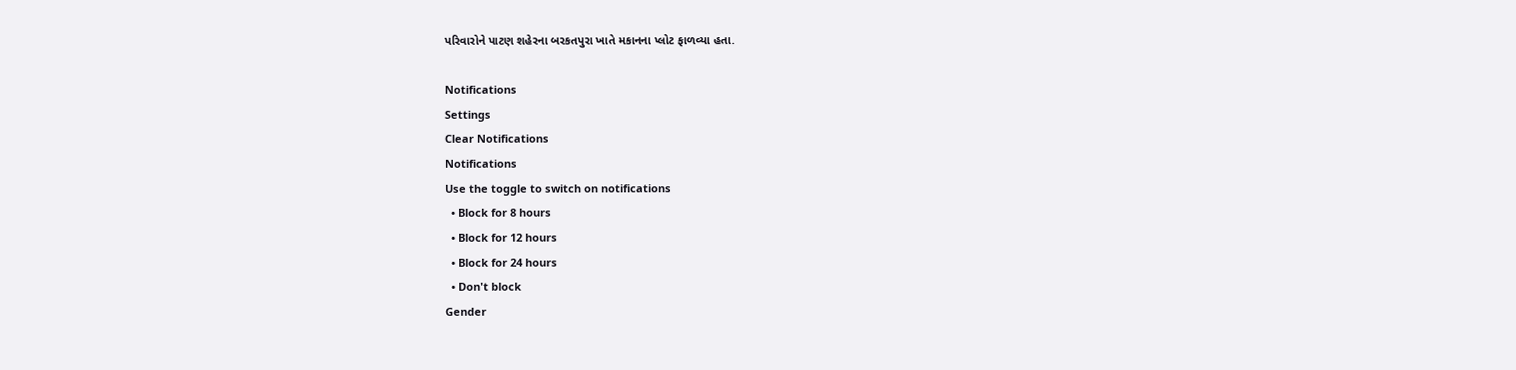પરિવારોને પાટણ શહેરના બરકતપુરા ખાતે મકાનના પ્લોટ ફાળવ્યા હતા.

Notifications
Settings
Clear Notifications
Notifications
Use the toggle to switch on notifications
  • Block for 8 hours
  • Block for 12 hours
  • Block for 24 hours
  • Don't block
Gender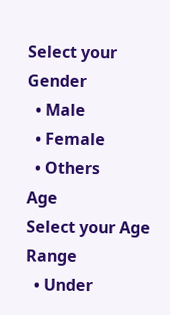Select your Gender
  • Male
  • Female
  • Others
Age
Select your Age Range
  • Under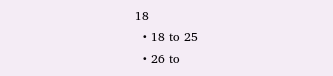18
  • 18 to 25
  • 26 to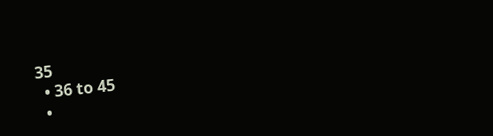35
  • 36 to 45
  •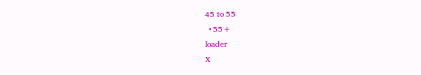45 to 55
  • 55+
loader
X